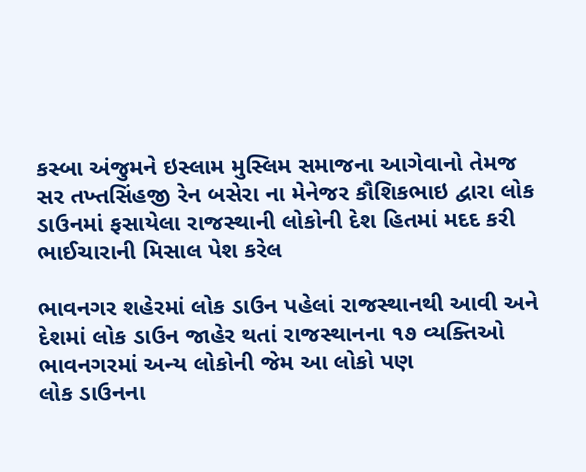કસ્બા અંજુમને ઇસ્લામ મુસ્લિમ સમાજના આગેવાનો તેમજ સર તખ્તસિંહજી રેન બસેરા ના મેનેજર કૌશિકભાઇ દ્વારા લોક ડાઉનમાં ફસાયેલા રાજસ્થાની લોકોની દેશ હિતમાં મદદ કરી ભાઈચારાની મિસાલ પેશ કરેલ

ભાવનગર શહેરમાં લોક ડાઉન પહેલાં રાજસ્થાનથી આવી અને દેશમાં લોક ડાઉન જાહેર થતાં રાજસ્થાનના ૧૭ વ્યક્તિઓ
ભાવનગરમાં અન્ય લોકોની જેમ આ લોકો પણ
લોક ડાઉનના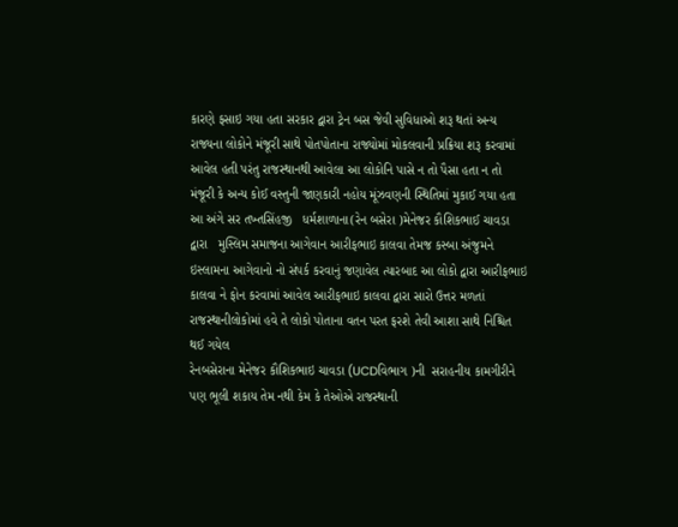કારણે ફસાઇ ગયા હતા સરકાર દ્વારા ટ્રેન બસ જેવી સુવિધાઓ શરૂ થતાં અન્ય રાજ્યના લોકોને મંજૂરી સાથે પોતપોતાના રાજ્યોમાં મોકલવાની પ્રક્રિયા શરૂ કરવામાં આવેલ હતી પરંતુ રાજસ્થાનથી આવેલા આ લોકોનિ પાસે ન તો પૈસા હતા ન તો  મંજૂરી કે અન્ય કોઈ વસ્તુની જાણકારી નહોય મૂંઝવણની સ્થિતિમાં મુકાઈ ગયા હતા આ અંગે સર તખ્તસિંહજી   ધર્મશાળાના(રેન બસેરા )મેનેજર કૌશિકભાઈ ચાવડા દ્વારા   મુસ્લિમ સમાજના આગેવાન આરીફભાઇ કાલવા તેમજ કસ્બા અંજુમને ઇસ્લામના આગેવાનો નો સંપર્ક કરવાનું જણાવેલ ત્યારબાદ આ લોકો દ્વારા આરીફભાઇ કાલવા ને ફોન કરવામાં આવેલ આરીફભાઇ કાલવા દ્વારા સારો ઉત્તર મળતાં રાજસ્થાનીલોકોમાં હવે તે લોકો પોતાના વતન પરત ફરશે તેવી આશા સાથે નિશ્ચિત થઈ ગયેલ
રેનબસેરાના મેનેજર કૌશિકભાઇ ચાવડા (UCDવિભાગ )ની  સરાહનીય કામગીરીને પણ ભૂલી શકાય તેમ નથી કેમ કે તેઓએ રાજસ્થાની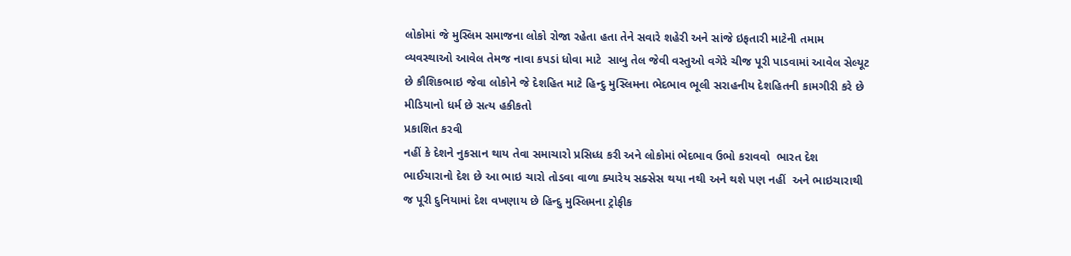લોકોમાં જે મુસ્લિમ સમાજના લોકો રોજા રહેતા હતા તેને સવારે શહેરી અને સાંજે ઇફતારી માટેની તમામ વ્યવસ્થાઓ આવેલ તેમજ નાવા કપડાં ધોવા માટે  સાબુ તેલ જેવી વસ્તુઓ વગેરે ચીજ પૂરી પાડવામાં આવેલ સેલ્યૂટ છે કૌશિકભાઇ જેવા લોકોને જે દેશહિત માટે હિન્દુ મુસ્લિમના ભેદભાવ ભૂલી સરાહનીય દેશહિતની કામગીરી કરે છે
મીડિયાનો ધર્મ છે સત્ય હકીકતો
પ્રકાશિત કરવી
નહીં કે દેશને નુકસાન થાય તેવા સમાચારો પ્રસિધ્ધ કરી અને લોકોમાં ભેદભાવ ઉભો કરાવવો  ભારત દેશ ભાઈચારાનો દેશ છે આ ભાઇ ચારો તોડવા વાળા ક્યારેય સક્સેસ થયા નથી અને થશે પણ નહીં  અને ભાઇચારાથી જ પૂરી દુનિયામાં દેશ વખણાય છે હિન્દુ મુસ્લિમના ટ્રોફીક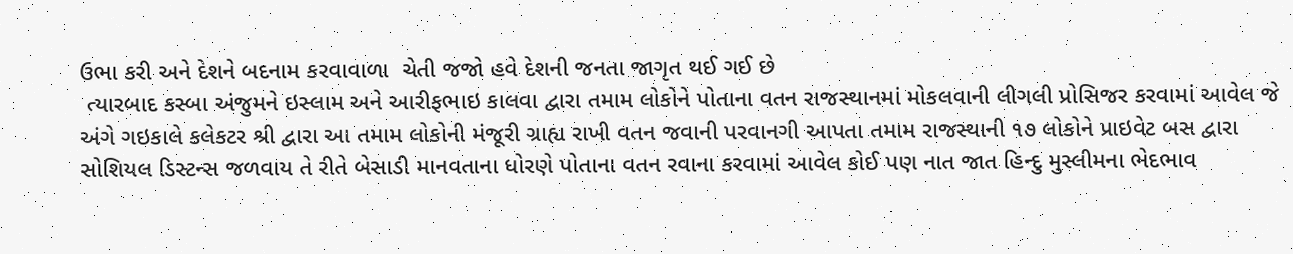ઉભા કરી અને દેશને બદનામ કરવાવાળા  ચેતી જજો હવે દેશની જનતા જાગૃત થઈ ગઈ છે
 ત્યારબાદ કસ્બા અંજુમને ઇસ્લામ અને આરીફભાઇ કાલવા દ્વારા તમામ લોકોને પોતાના વતન રાજસ્થાનમાં મોકલવાની લીગલી પ્રોસિજર કરવામાં આવેલ જે અંગે ગઇકાલે કલેકટર શ્રી દ્વારા આ તમામ લોકોની મંજૂરી ગ્રાહ્ય રાખી વતન જવાની પરવાનગી આપતા તમામ રાજસ્થાની ૧૭ લોકોને પ્રાઇવેટ બસ દ્વારા સોશિયલ ડિસ્ટન્સ જળવાય તે રીતે બેસાડી માનવતાના ધોરણે પોતાના વતન રવાના કરવામાં આવેલ કોઈ પણ નાત જાત હિન્દુ મુસ્લીમના ભેદભાવ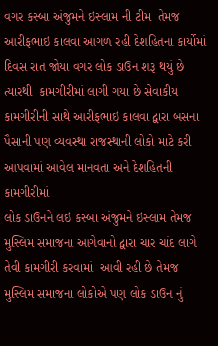વગર કસ્બા અંજુમને ઇસ્લામ ની ટીમ  તેમજ આરીફભાઇ કાલવા આગળ રહી દેશહિતના કાર્યોમાં દિવસ રાત જોયા વગર લોક ડાઉન શરૂ થયું છે ત્યારથી  કામગીરીમાં લાગી ગયા છે સેવાકીય કામગીરીની સાથે આરીફભાઇ કાલવા દ્વારા બસના પૈસાની પણ વ્યવસ્થા રાજસ્થાની લોકો માટે કરી આપવામાં આવેલ માનવતા અને દેશહિતની કામગીરીમાં
લોક ડાઉનને લઇ કસ્બા અંજુમને ઇસ્લામ તેમજ મુસ્લિમ સમાજના આગેવાનો દ્વારા ચાર ચાંદ લાગે તેવી કામગીરી કરવામાં  આવી રહી છે તેમજ મુસ્લિમ સમાજના લોકોએ પણ લોક ડાઉન નું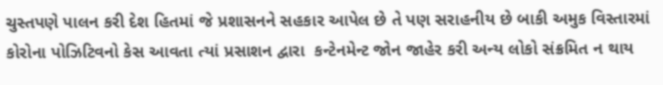ચુસ્તપણે પાલન કરી દેશ હિતમાં જે પ્રશાસનને સહકાર આપેલ છે તે પણ સરાહનીય છે બાકી અમુક વિસ્તારમાં કોરોના પોઝિટિવનો કેસ આવતા ત્યાં પ્રસાશન દ્વારા  કન્ટેનમેન્ટ જોન જાહેર કરી અન્ય લોકો સંક્રમિત ન થાય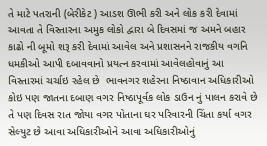તે માટે પતરાની (બેરીકેટ ) આડશ ઊભી કરી અને લોક કરી દેવામાં આવતા તે વિસ્તારના અમુક લોકો દ્વારા બે દિવસમાં જ અમને બહાર કાઢો ની બૂમો શરૂ કરી દેવામાં આવેલ અને પ્રશાસનને રાજકીય વગનિ ધમકીઓ આપી દબાવવાનો પ્રયત્ન કરવામાં આવેલહોવાનું આ વિસ્તારમાં ચર્ચાઇ રહેલ છે  ભાવનગર શહેરના નિષ્ઠાવાન અધિકારીઓ કોઇ પણ જાતના દબાણ વગર નિષ્ઠાપૂર્વક લોક ડાઉન નું પાલન કરાવે છે તે પણ દિવસ રાત જોયા વગર પોતાના ઘર પરિવારની ચિંતા કર્યા વગર સેલ્યુટ છે આવા અધિકારીઓને આવા અધિકારીઓનું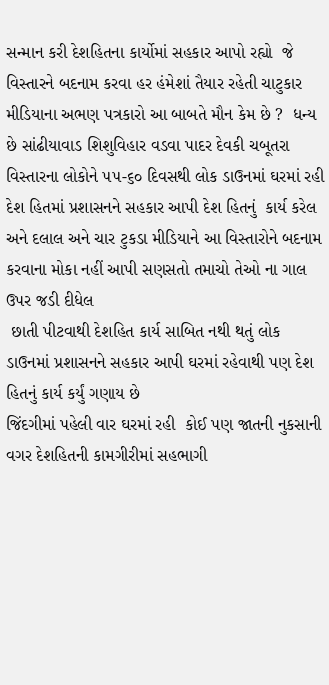સન્માન કરી દેશહિતના કાર્યોમાં સહકાર આપો રહ્યો  જે વિસ્તારને બદનામ કરવા હર હંમેશાં તૈયાર રહેતી ચાટુકાર મીડિયાના અભણ પત્રકારો આ બાબતે મૌન કેમ છે ?  ધન્ય છે સાંઢીયાવાડ શિશુવિહાર વડવા પાદર દેવકી ચબૂતરા વિસ્તારના લોકોને ૫૫-૬૦ દિવસથી લોક ડાઉનમાં ઘરમાં રહી દેશ હિતમાં પ્રશાસનને સહકાર આપી દેશ હિતનું  કાર્ય કરેલ  અને દલાલ અને ચાર ટુકડા મીડિયાને આ વિસ્તારોને બદનામ કરવાના મોકા નહીં આપી સણસતો તમાચો તેઓ ના ગાલ ઉપર જડી દીધેલ
 છાતી પીટવાથી દેશહિત કાર્ય સાબિત નથી થતું લોક ડાઉનમાં પ્રશાસનને સહકાર આપી ઘરમાં રહેવાથી પણ દેશ હિતનું કાર્ય કર્યું ગણાય છે
જિંદગીમાં પહેલી વાર ઘરમાં રહી  કોઈ પણ જાતની નુકસાની વગર દેશહિતની કામગીરીમાં સહભાગી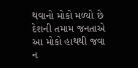થવાનો મોકો મળ્યો છે  દેશની તમામ જનતાએ આ મોકો હાથથી જવા ન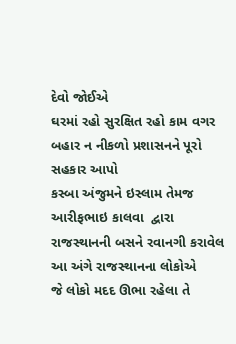દેવો જોઈએ
ઘરમાં રહો સુરક્ષિત રહો કામ વગર બહાર ન નીકળો પ્રશાસનને પૂરો સહકાર આપો
કસ્બા અંજુમને ઇસ્લામ તેમજ આરીફભાઇ કાલવા  દ્વારા રાજસ્થાનની બસને રવાનગી કરાવેલ આ અંગે રાજસ્થાનના લોકોએ
જે લોકો મદદ ઊભા રહેલા તે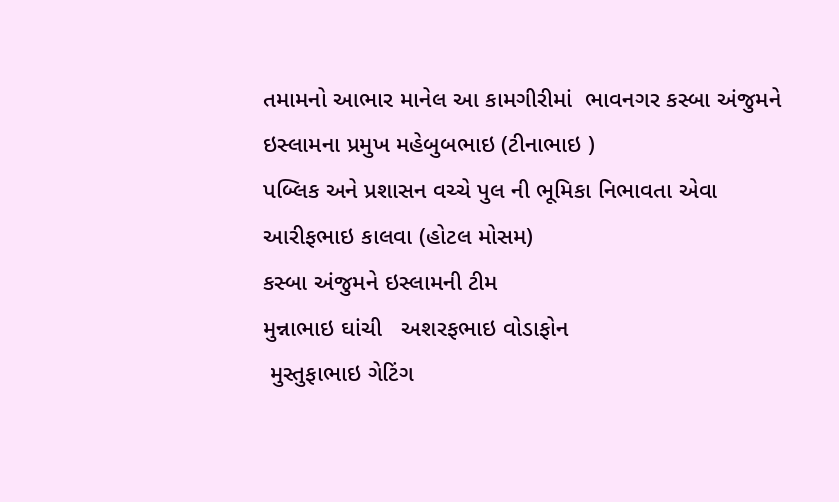તમામનો આભાર માનેલ આ કામગીરીમાં  ભાવનગર કસ્બા અંજુમને ઇસ્લામના પ્રમુખ મહેબુબભાઇ (ટીનાભાઇ )
પબ્લિક અને પ્રશાસન વચ્ચે પુલ ની ભૂમિકા નિભાવતા એવા આરીફભાઇ કાલવા (હોટલ મોસમ)
કસ્બા અંજુમને ઇસ્લામની ટીમ
મુન્નાભાઇ ઘાંચી   અશરફભાઇ વોડાફોન
 મુસ્તુફાભાઇ ગેટિંગ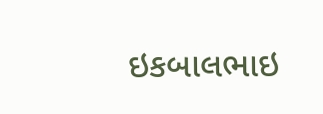ઇકબાલભાઇ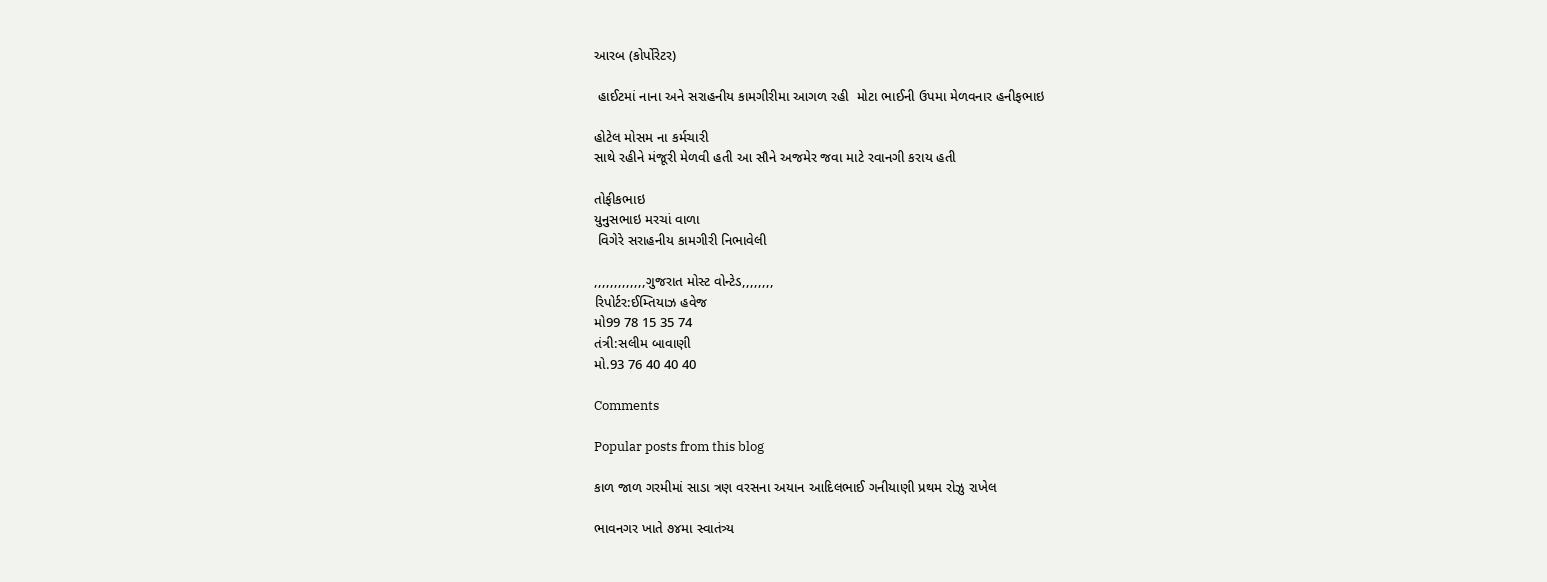આરબ (કોર્પોરેટર)

 હાઈટમાં નાના અને સરાહનીય કામગીરીમા આગળ રહી  મોટા ભાઈની ઉપમા મેળવનાર હનીફભાઇ

હોટેલ મોસમ ના કર્મચારી
સાથે રહીને મંજૂરી મેળવી હતી આ સૌને અજમેર જવા માટે રવાનગી કરાય હતી

તોફીકભાઇ
યુનુસભાઇ મરચાં વાળા
 વિગેરે સરાહનીય કામગીરી નિભાવેલી

,,,,,,,,,,,,,ગુજરાત મોસ્ટ વોન્ટેડ,,,,,,,,
રિપોર્ટર:ઈમ્તિયાઝ હવેજ
મો99 78 15 35 74
તંત્રી:સલીમ બાવાણી
મો.93 76 40 40 40

Comments

Popular posts from this blog

કાળ જાળ ગરમીમાં સાડા ત્રણ વરસના અયાન આદિલભાઈ ગનીયાણી પ્રથમ રોઝુ રાખેલ

ભાવનગર ખાતે ૭૪મા સ્વાતંત્ર્ય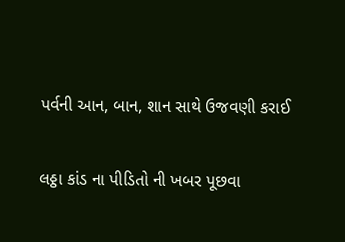પર્વની આન, બાન, શાન સાથે ઉજવણી કરાઈ

લઠ્ઠા કાંડ ના પીડિતો ની ખબર પૂછવા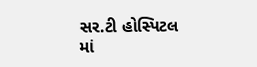સર.ટી હોસ્પિટલ માં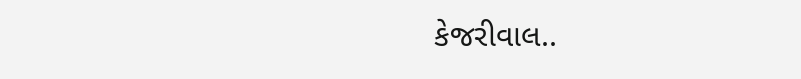કેજરીવાલ..